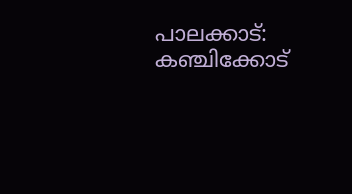പാലക്കാട്: കഞ്ചിക്കോട്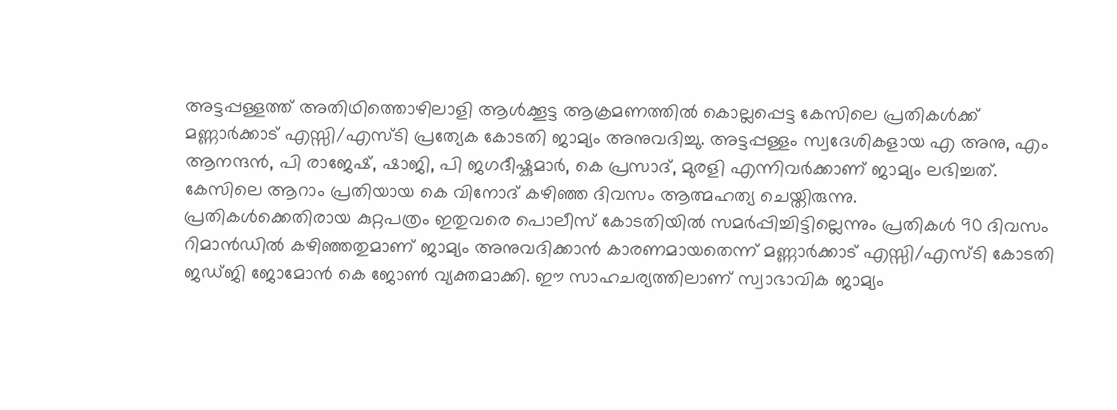അട്ടപ്പള്ളത്ത് അതിഥിത്തൊഴിലാളി ആൾക്കൂട്ട ആക്രമണത്തിൽ കൊല്ലപ്പെട്ട കേസിലെ പ്രതികൾക്ക് മണ്ണാർക്കാട് എസ്സി/എസ്ടി പ്രത്യേക കോടതി ജാമ്യം അനുവദിച്ചു. അട്ടപ്പള്ളം സ്വദേശികളായ എ അനു, എം ആനന്ദൻ, പി രാജേഷ്, ഷാജി, പി ജഗദീഷ്കുമാർ, കെ പ്രസാദ്, മുരളി എന്നിവർക്കാണ് ജാമ്യം ലഭിച്ചത്. കേസിലെ ആറാം പ്രതിയായ കെ വിനോദ് കഴിഞ്ഞ ദിവസം ആത്മഹത്യ ചെയ്തിരുന്നു.
പ്രതികൾക്കെതിരായ കുറ്റപത്രം ഇതുവരെ പൊലീസ് കോടതിയിൽ സമർപ്പിച്ചിട്ടില്ലെന്നും പ്രതികൾ 90 ദിവസം റിമാൻഡിൽ കഴിഞ്ഞതുമാണ് ജാമ്യം അനുവദിക്കാൻ കാരണമായതെന്ന് മണ്ണാർക്കാട് എസ്സി/എസ്ടി കോടതി ജഡ്ജി ജോമോൻ കെ ജോൺ വ്യക്തമാക്കി. ഈ സാഹചര്യത്തിലാണ് സ്വാഭാവിക ജാമ്യം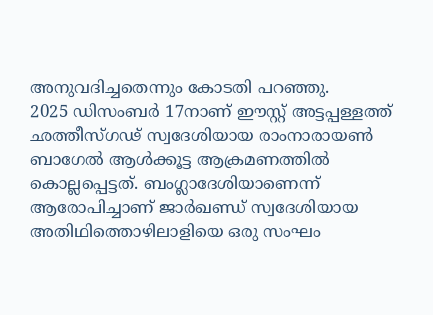അനുവദിച്ചതെന്നും കോടതി പറഞ്ഞു.
2025 ഡിസംബർ 17നാണ് ഈസ്റ്റ് അട്ടപ്പള്ളത്ത് ഛത്തീസ്ഗഢ് സ്വദേശിയായ രാംനാരായൺ ബാഗേൽ ആൾക്കൂട്ട ആക്രമണത്തിൽ കൊല്ലപ്പെട്ടത്. ബംഗ്ലാദേശിയാണെന്ന് ആരോപിച്ചാണ് ജാർഖണ്ഡ് സ്വദേശിയായ അതിഥിത്തൊഴിലാളിയെ ഒരു സംഘം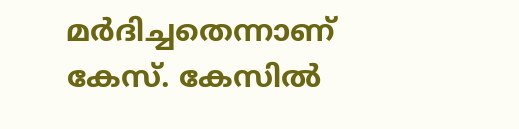മർദിച്ചതെന്നാണ് കേസ്. കേസിൽ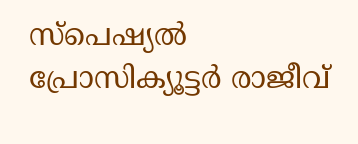സ്പെഷ്യൽ പ്രോസിക്യൂട്ടർ രാജീവ്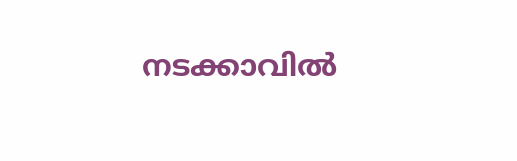നടക്കാവിൽ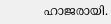ഹാജരായി.